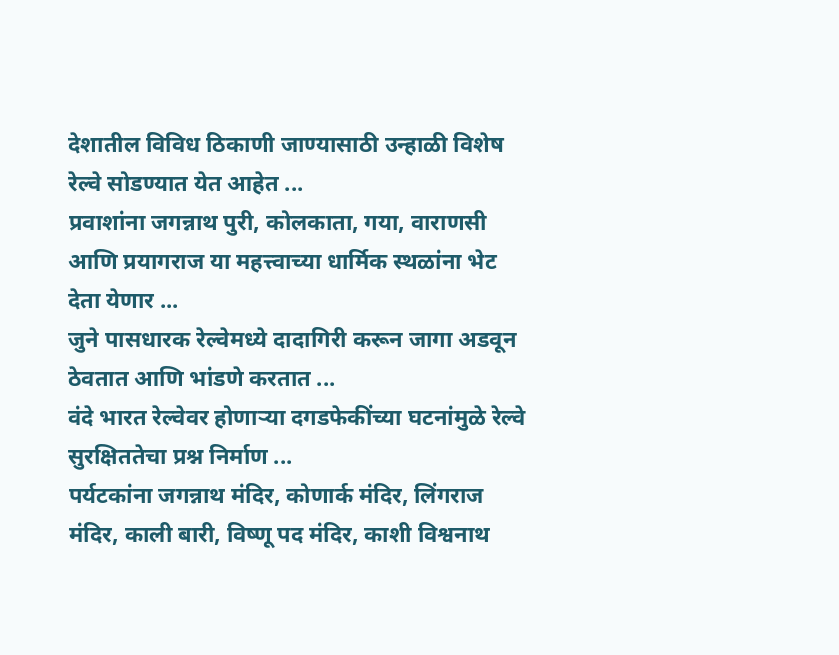देशातील विविध ठिकाणी जाण्यासाठी उन्हाळी विशेष रेल्वे सोडण्यात येत आहेत ...
प्रवाशांना जगन्नाथ पुरी, कोलकाता, गया, वाराणसी आणि प्रयागराज या महत्त्वाच्या धार्मिक स्थळांना भेट देता येणार ...
जुने पासधारक रेल्वेमध्ये दादागिरी करून जागा अडवून ठेवतात आणि भांडणे करतात ...
वंदे भारत रेल्वेवर होणाऱ्या दगडफेकींच्या घटनांमुळे रेल्वे सुरक्षिततेचा प्रश्न निर्माण ...
पर्यटकांना जगन्नाथ मंदिर, कोणार्क मंदिर, लिंगराज मंदिर, काली बारी, विष्णू पद मंदिर, काशी विश्वनाथ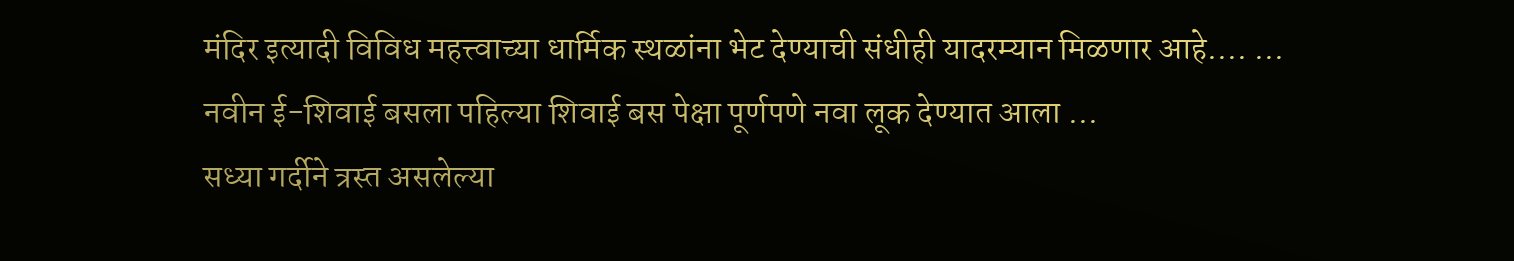मंदिर इत्यादी विविध महत्त्वाच्या धार्मिक स्थळांना भेट देण्याची संधीही यादरम्यान मिळणार आहे.... ...
नवीन ई-शिवाई बसला पहिल्या शिवाई बस पेक्षा पूर्णपणे नवा लूक देण्यात आला ...
सध्या गर्दीने त्रस्त असलेल्या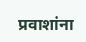प्रवाशांना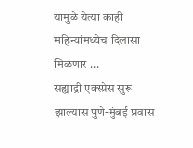यामुळे येत्या काही महिन्यांमध्येच दिलासा मिळणार ...
सह्याद्री एक्स्प्रेस सुरू झाल्यास पुणे-मुंबई प्रवास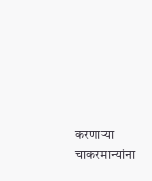करणाऱ्या चाकरमान्यांना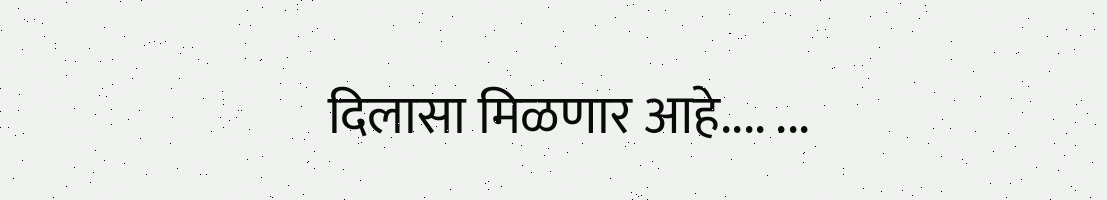दिलासा मिळणार आहे.... ...